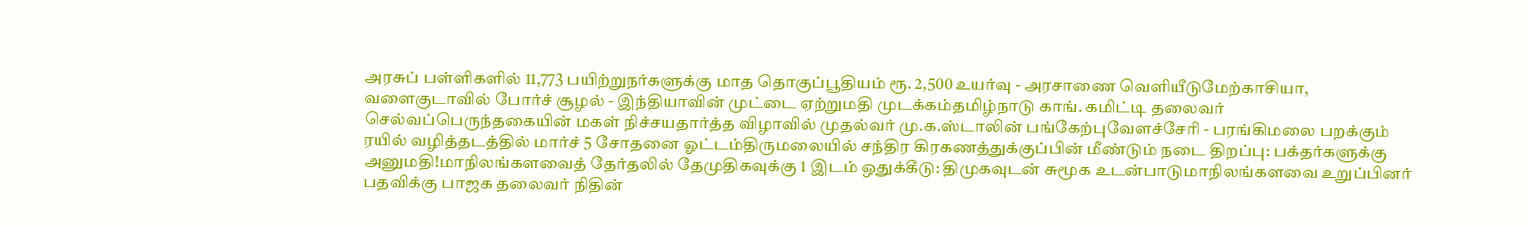அரசுப் பள்ளிகளில் 11,773 பயிற்றுநர்களுக்கு மாத தொகுப்பூதியம் ரூ. 2,500 உயர்வு - அரசாணை வெளியீடுமேற்காசியா, வளைகுடாவில் போர்ச் சூழல் - இந்தியாவின் முட்டை ஏற்றுமதி முடக்கம்தமிழ்நாடு காங். கமிட்டி தலைவர் செல்வப்பெருந்தகையின் மகள் நிச்சயதார்த்த விழாவில் முதல்வர் மு.க.ஸ்டாலின் பங்கேற்புவேளச்சேரி - பரங்கிமலை பறக்கும் ரயில் வழித்தடத்தில் மார்ச் 5 சோதனை ஓட்டம்திருமலையில் சந்திர கிரகணத்துக்குப்பின் மீண்டும் நடை திறப்பு: பக்தர்களுக்கு அனுமதி!மாநிலங்களவைத் தேர்தலில் தேமுதிகவுக்கு 1 இடம் ஒதுக்கீடு: திமுகவுடன் சுமூக உடன்பாடுமாநிலங்களவை உறுப்பினர் பதவிக்கு பாஜக தலைவர் நிதின்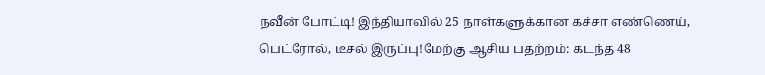நவீன் போட்டி! இந்தியாவில் 25 நாள்களுக்கான கச்சா எண்ணெய், பெட்ரோல், டீசல் இருப்பு!மேற்கு ஆசிய பதற்றம்: கடந்த 48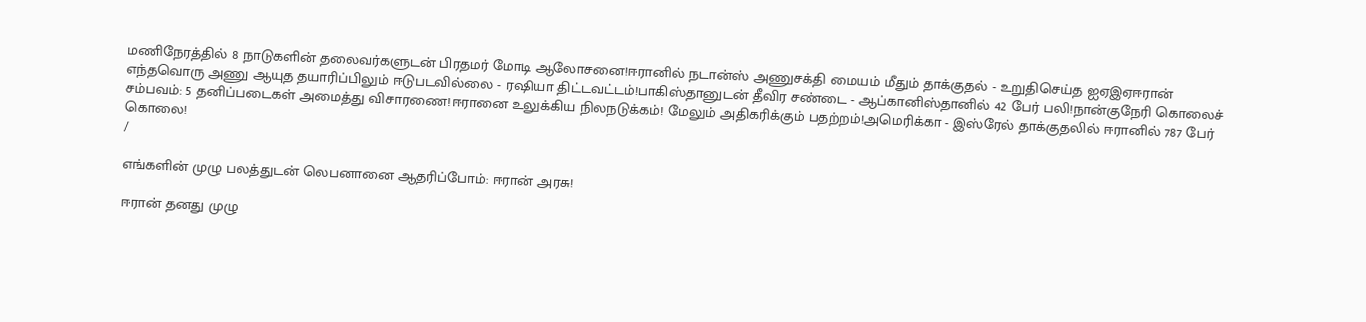மணிநேரத்தில் 8 நாடுகளின் தலைவர்களுடன் பிரதமர் மோடி ஆலோசனை!ஈரானில் நடான்ஸ் அணுசக்தி மையம் மீதும் தாக்குதல் - உறுதிசெய்த ஐஏஇஏஈரான் எந்தவொரு அணு ஆயுத தயாரிப்பிலும் ஈடுபடவில்லை - ரஷியா திட்டவட்டம்!பாகிஸ்தானுடன் தீவிர சண்டை - ஆப்கானிஸ்தானில் 42 பேர் பலி!நான்குநேரி கொலைச் சம்பவம்: 5 தனிப்படைகள் அமைத்து விசாரணை!ஈரானை உலுக்கிய நிலநடுக்கம்! மேலும் அதிகரிக்கும் பதற்றம்!அமெரிக்கா - இஸ்ரேல் தாக்குதலில் ஈரானில் 787 பேர் கொலை!
/

எங்களின் முழு பலத்துடன் லெபனானை ஆதரிப்போம்: ஈரான் அரசு!

ஈரான் தனது முழு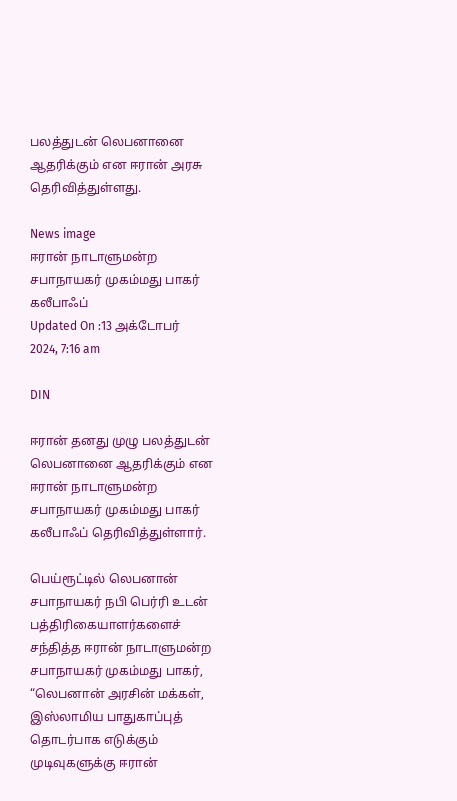பலத்துடன் லெபனானை ஆதரிக்கும் என ஈரான் அரசு தெரிவித்துள்ளது.

News image
ஈரான் நாடாளுமன்ற சபாநாயகர் முகம்மது பாகர் கலீபாஃப்
Updated On :13 அக்டோபர் 2024, 7:16 am

DIN

ஈரான் தனது முழு பலத்துடன் லெபனானை ஆதரிக்கும் என ஈரான் நாடாளுமன்ற சபாநாயகர் முகம்மது பாகர் கலீபாஃப் தெரிவித்துள்ளார்.

பெய்ரூட்டில் லெபனான் சபாநாயகர் நபி பெர்ரி உடன் பத்திரிகையாளர்களைச் சந்தித்த ஈரான் நாடாளுமன்ற சபாநாயகர் முகம்மது பாகர், “லெபனான் அரசின் மக்கள், இஸ்லாமிய பாதுகாப்புத் தொடர்பாக எடுக்கும் முடிவுகளுக்கு ஈரான்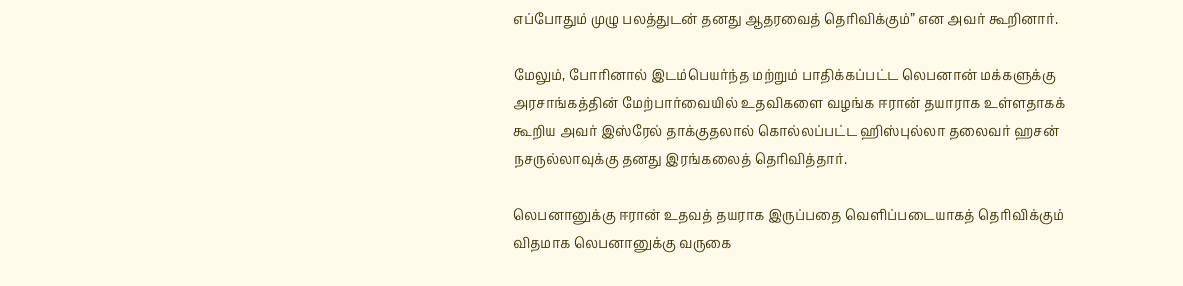எப்போதும் முழு பலத்துடன் தனது ஆதரவைத் தெரிவிக்கும்” என அவர் கூறினார்.

மேலும், போரினால் இடம்பெயர்ந்த மற்றும் பாதிக்கப்பட்ட லெபனான் மக்களுக்கு அரசாங்கத்தின் மேற்பார்வையில் உதவிகளை வழங்க ஈரான் தயாராக உள்ளதாகக் கூறிய அவர் இஸ்ரேல் தாக்குதலால் கொல்லப்பட்ட ஹிஸ்புல்லா தலைவர் ஹசன் நசருல்லாவுக்கு தனது இரங்கலைத் தெரிவித்தார்.

லெபனானுக்கு ஈரான் உதவத் தயராக இருப்பதை வெளிப்படையாகத் தெரிவிக்கும் விதமாக லெபனானுக்கு வருகை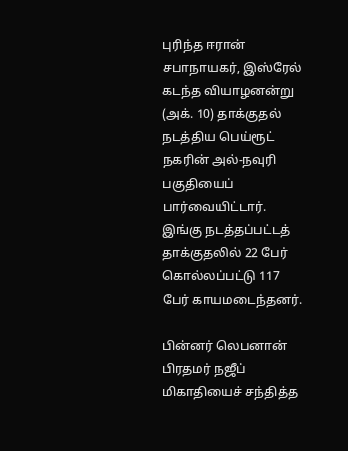புரிந்த ஈரான் சபாநாயகர், இஸ்ரேல் கடந்த வியாழனன்று (அக். 10) தாக்குதல் நடத்திய பெய்ரூட் நகரின் அல்-நவுரி பகுதியைப் பார்வையிட்டார். இங்கு நடத்தப்பட்டத் தாக்குதலில் 22 பேர் கொல்லப்பட்டு 117 பேர் காயமடைந்தனர்.

பின்னர் லெபனான் பிரதமர் நஜீப் மிகாதியைச் சந்தித்த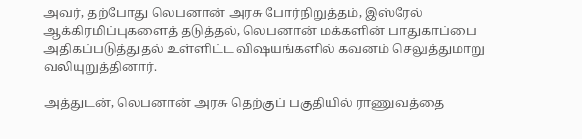அவர், தற்போது லெபனான் அரசு போர்நிறுத்தம், இஸ்ரேல் ஆக்கிரமிப்புகளைத் தடுத்தல், லெபனான் மக்களின் பாதுகாப்பை அதிகப்படுத்துதல் உள்ளிட்ட விஷயங்களில் கவனம் செலுத்துமாறு வலியுறுத்தினார்.

அத்துடன், லெபனான் அரசு தெற்குப் பகுதியில் ராணுவத்தை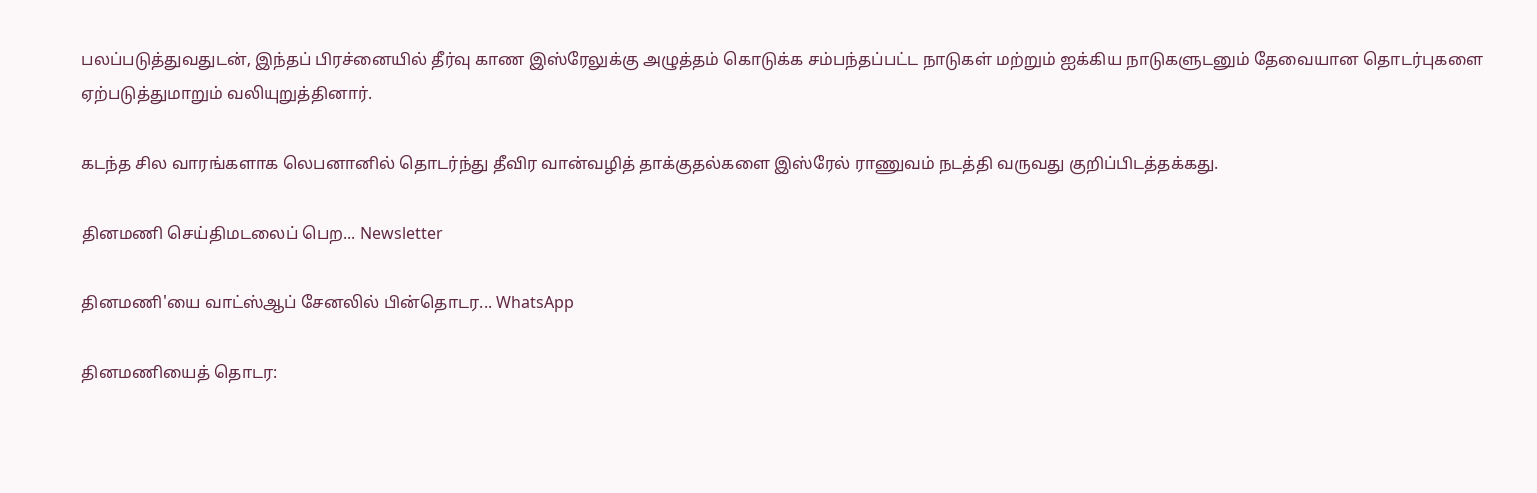பலப்படுத்துவதுடன், இந்தப் பிரச்னையில் தீர்வு காண இஸ்ரேலுக்கு அழுத்தம் கொடுக்க சம்பந்தப்பட்ட நாடுகள் மற்றும் ஐக்கிய நாடுகளுடனும் தேவையான தொடர்புகளை ஏற்படுத்துமாறும் வலியுறுத்தினார்.

கடந்த சில வாரங்களாக லெபனானில் தொடர்ந்து தீவிர வான்வழித் தாக்குதல்களை இஸ்ரேல் ராணுவம் நடத்தி வருவது குறிப்பிடத்தக்கது.

தினமணி செய்திமடலைப் பெற... Newsletter

தினமணி'யை வாட்ஸ்ஆப் சேனலில் பின்தொடர... WhatsApp

தினமணியைத் தொடர: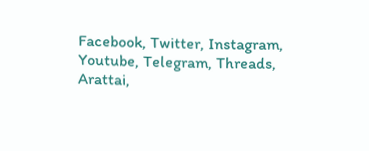Facebook, Twitter, Instagram, Youtube, Telegram, Threads, Arattai,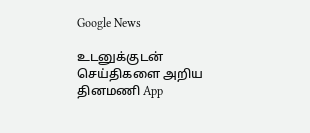Google News

உடனுக்குடன் செய்திகளை அறிய தினமணி App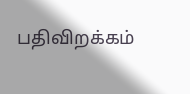பதிவிறக்கம்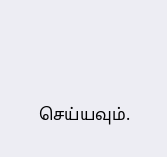செய்யவும்.